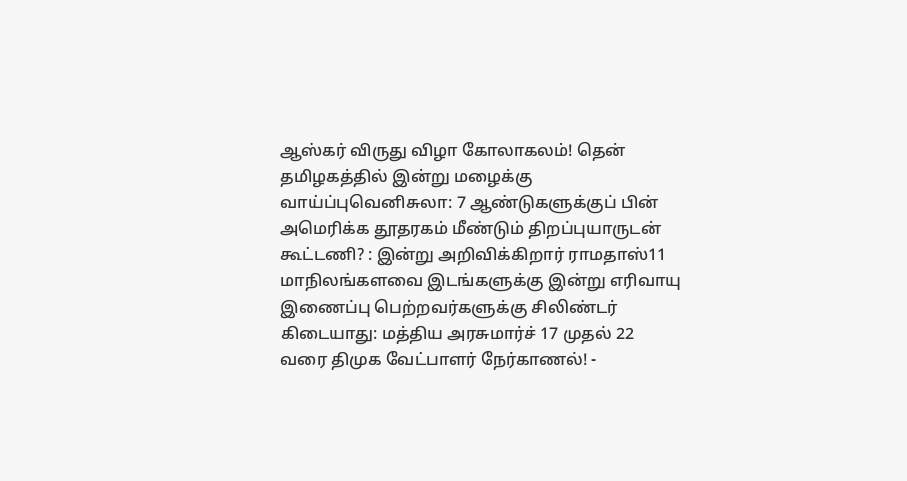ஆஸ்கர் விருது விழா கோலாகலம்! தென் தமிழகத்தில் இன்று மழைக்கு வாய்ப்புவெனிசுலா: 7 ஆண்டுகளுக்குப் பின் அமெரிக்க தூதரகம் மீண்டும் திறப்புயாருடன் கூட்டணி? : இன்று அறிவிக்கிறார் ராமதாஸ்11 மாநிலங்களவை இடங்களுக்கு இன்று எரிவாயு இணைப்பு பெற்றவர்களுக்கு சிலிண்டர் கிடையாது: மத்திய அரசுமார்ச் 17 முதல் 22 வரை திமுக வேட்பாளர் நேர்காணல்! -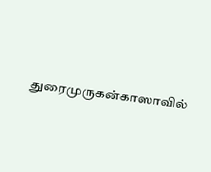துரைமுருகன்காஸாவில்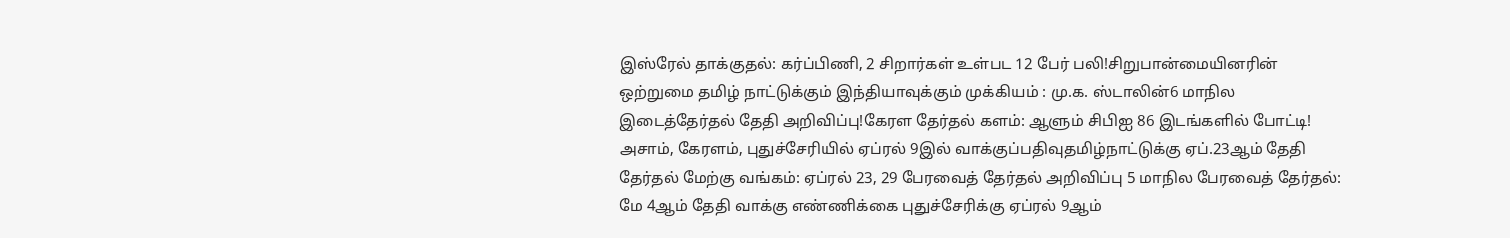இஸ்ரேல் தாக்குதல்: கர்ப்பிணி, 2 சிறார்கள் உள்பட 12 பேர் பலி!சிறுபான்மையினரின் ஒற்றுமை தமிழ் நாட்டுக்கும் இந்தியாவுக்கும் முக்கியம் : மு.க. ஸ்டாலின்6 மாநில இடைத்தேர்தல் தேதி அறிவிப்பு!கேரள தேர்தல் களம்: ஆளும் சிபிஐ 86 இடங்களில் போட்டி! அசாம், கேரளம், புதுச்சேரியில் ஏப்ரல் 9இல் வாக்குப்பதிவுதமிழ்நாட்டுக்கு ஏப்.23ஆம் தேதி தேர்தல் மேற்கு வங்கம்: ஏப்ரல் 23, 29 பேரவைத் தேர்தல் அறிவிப்பு 5 மாநில பேரவைத் தேர்தல்: மே 4ஆம் தேதி வாக்கு எண்ணிக்கை புதுச்சேரிக்கு ஏப்ரல் 9ஆம்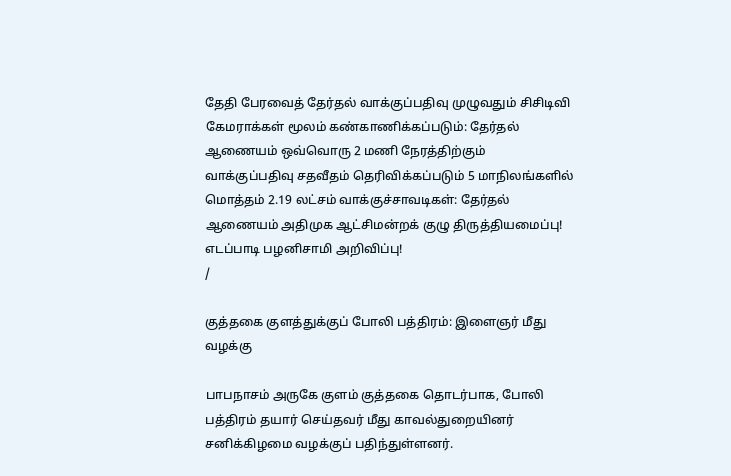தேதி பேரவைத் தேர்தல் வாக்குப்பதிவு முழுவதும் சிசிடிவி கேமராக்கள் மூலம் கண்காணிக்கப்படும்: தேர்தல் ஆணையம் ஒவ்வொரு 2 மணி நேரத்திற்கும் வாக்குப்பதிவு சதவீதம் தெரிவிக்கப்படும் 5 மாநிலங்களில் மொத்தம் 2.19 லட்சம் வாக்குச்சாவடிகள்: தேர்தல் ஆணையம் அதிமுக ஆட்சிமன்றக் குழு திருத்தியமைப்பு! எடப்பாடி பழனிசாமி அறிவிப்பு!
/

குத்தகை குளத்துக்குப் போலி பத்திரம்: இளைஞர் மீது வழக்கு

பாபநாசம் அருகே குளம் குத்தகை தொடர்பாக, போலி பத்திரம் தயார் செய்தவர் மீது காவல்துறையினர் சனிக்கிழமை வழக்குப் பதிந்துள்ளனர்.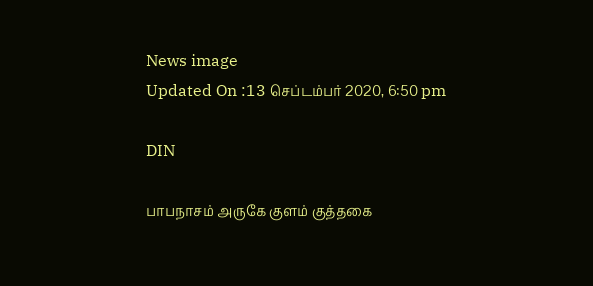News image
Updated On :13 செப்டம்பர் 2020, 6:50 pm

DIN

பாபநாசம் அருகே குளம் குத்தகை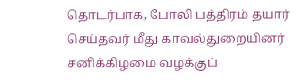தொடர்பாக, போலி பத்திரம் தயார் செய்தவர் மீது காவல்துறையினர் சனிக்கிழமை வழக்குப்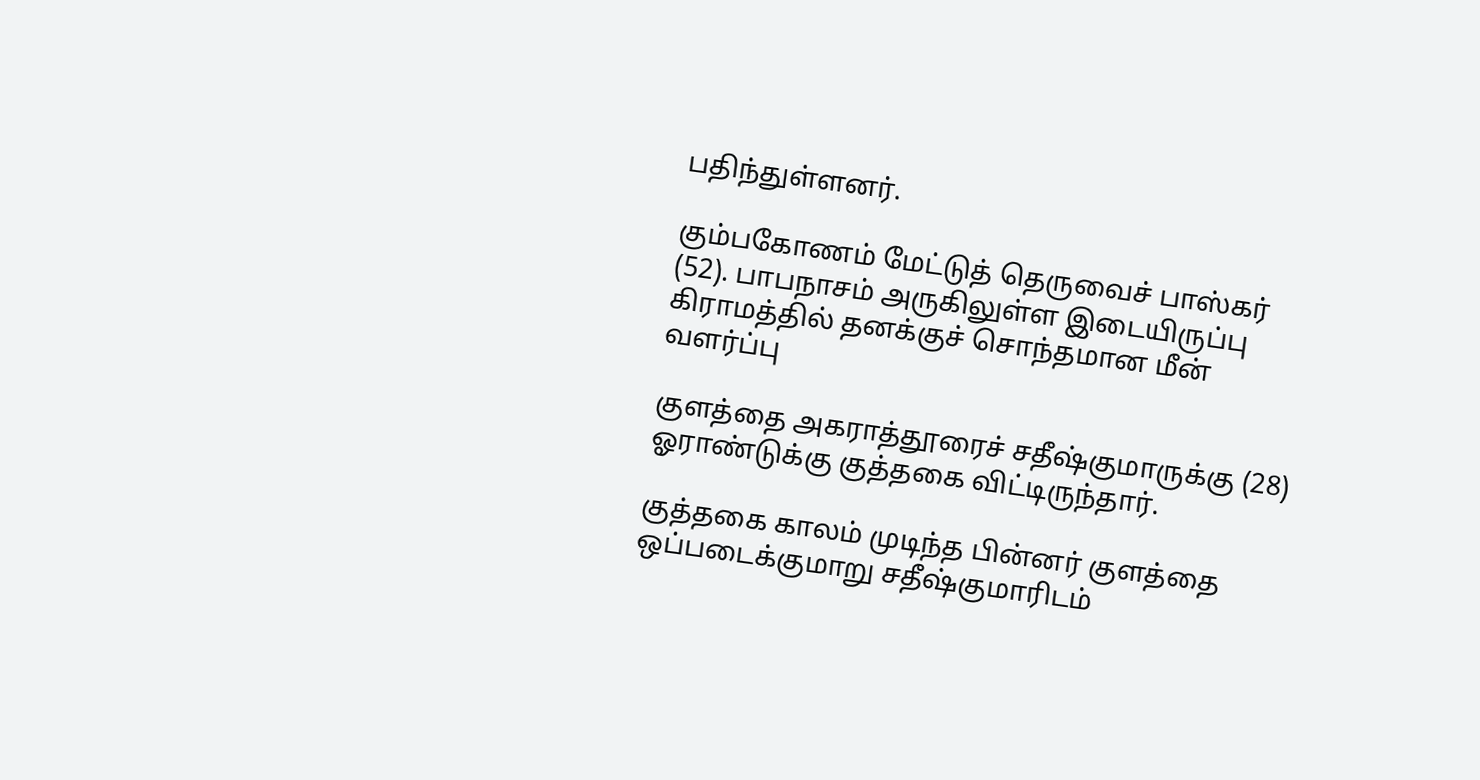பதிந்துள்ளனர்.

கும்பகோணம் மேட்டுத் தெருவைச் பாஸ்கர் (52). பாபநாசம் அருகிலுள்ள இடையிருப்பு கிராமத்தில் தனக்குச் சொந்தமான மீன் வளர்ப்பு

குளத்தை அகராத்தூரைச் சதீஷ்குமாருக்கு (28) ஓராண்டுக்கு குத்தகை விட்டிருந்தார்.

குத்தகை காலம் முடிந்த பின்னர் குளத்தை ஒப்படைக்குமாறு சதீஷ்குமாரிடம்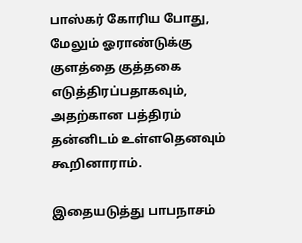பாஸ்கர் கோரிய போது, மேலும் ஓராண்டுக்கு குளத்தை குத்தகை எடுத்திரப்பதாகவும், அதற்கான பத்திரம் தன்னிடம் உள்ளதெனவும் கூறினாராம்.

இதையடுத்து பாபநாசம்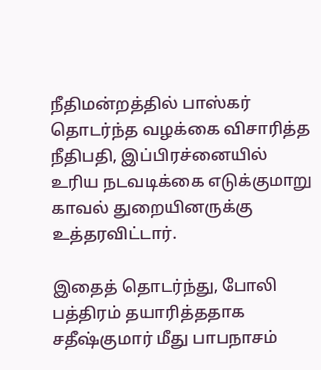நீதிமன்றத்தில் பாஸ்கர் தொடர்ந்த வழக்கை விசாரித்த நீதிபதி, இப்பிரச்னையில் உரிய நடவடிக்கை எடுக்குமாறு காவல் துறையினருக்கு உத்தரவிட்டார்.

இதைத் தொடர்ந்து, போலி பத்திரம் தயாரித்ததாக சதீஷ்குமார் மீது பாபநாசம்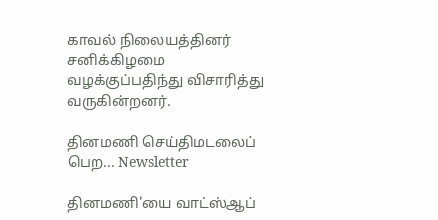காவல் நிலையத்தினர் சனிக்கிழமை வழக்குப்பதிந்து விசாரித்து வருகின்றனர்.

தினமணி செய்திமடலைப் பெற... Newsletter

தினமணி'யை வாட்ஸ்ஆப்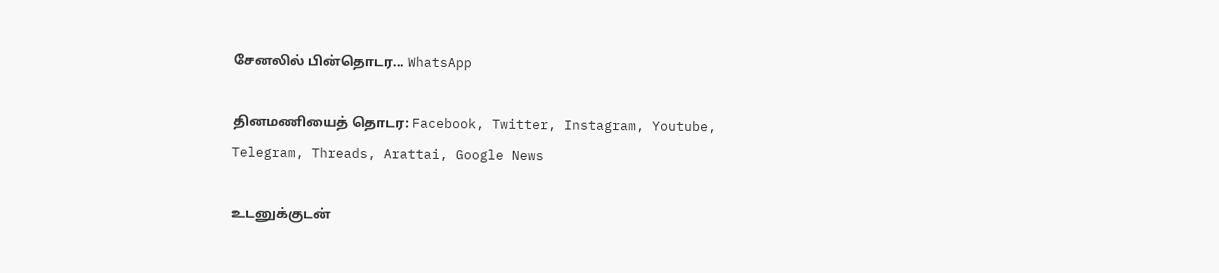சேனலில் பின்தொடர... WhatsApp

தினமணியைத் தொடர: Facebook, Twitter, Instagram, Youtube, Telegram, Threads, Arattai, Google News

உடனுக்குடன்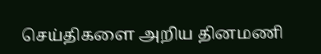செய்திகளை அறிய தினமணி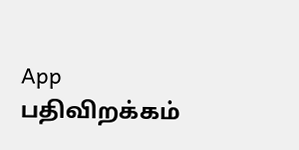App பதிவிறக்கம்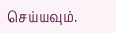செய்யவும்.